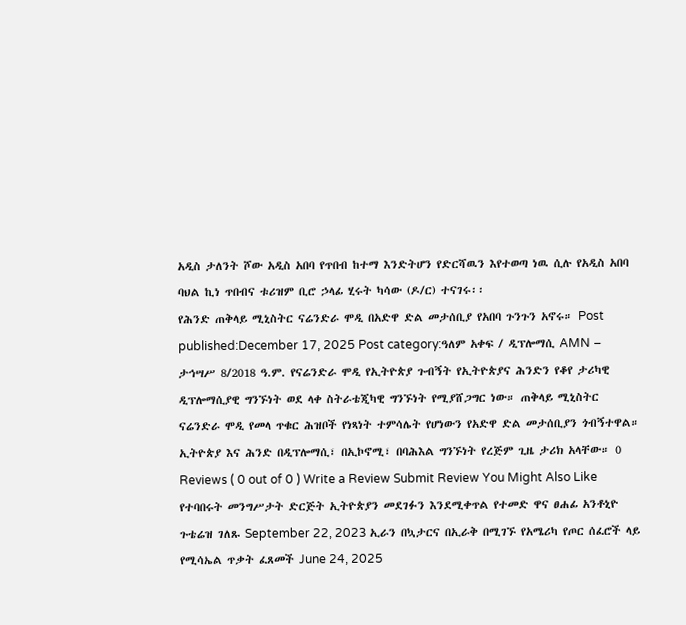አዲስ ታለንት ሾው አዲስ አበባ የጥበብ ከተማ እንድትሆን የድርሻዉን እየተወጣ ነዉ ሲሉ የአዲስ አበባ ባህል ኪነ ጥበብና ቱሪዝም ቢሮ ኃላፊ ሂሩት ካሳው (ዶ/ር) ተናገሩ፡፡
የሕንድ ጠቅላይ ሚኒስትር ናሬንድራ ሞዲ በአድዋ ድል መታሰቢያ የአበባ ጉንጉን አኖሩ። Post published:December 17, 2025 Post category:ዓለም አቀፍ / ዲፕሎማሲ AMN – ታኅሣሥ 8/2018 ዓ.ም. የናሬንድራ ሞዲ የኢትዮጵያ ጉብኝት የኢትዮጵያና ሕንድን የቆየ ታሪካዊ ዲፕሎማሲያዊ ግንኙነት ወደ ላቀ ስትራቴጂካዊ ግንኙነት የሚያሸጋግር ነው። ጠቅላይ ሚኒስትር ናሬንድራ ሞዲ የመላ ጥቁር ሕዝቦች የነጻነት ተምሳሌት የሆነውን የአድዋ ድል መታሰቢያን ጎብኝተዋል። ኢትዮጵያ እና ሕንድ በዲፕሎማሲ፣ በኢኮኖሚ፣ በባሕእል ግንኙነት የረጅም ጊዜ ታሪክ አላቸው። 0 Reviews ( 0 out of 0 ) Write a Review Submit Review You Might Also Like የተባበሩት መንግሥታት ድርጅት ኢትዮጵያን መደገፉን እንደሚቀጥል የተመድ ዋና ፀሐፊ አንቶኒዮ ጉቴሬዝ ገለጹ September 22, 2023 ኢራን በኳታርና በኢራቅ በሚገኙ የአሜሪካ የጦር ሰፈሮች ላይ የሚሳኤል ጥቃት ፈጸመች June 24, 2025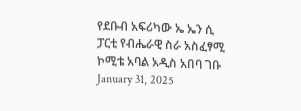የደቡብ አፍሪካው ኤ ኤን ሲ ፓርቲ የብሔራዊ ስራ አስፈፃሚ ኮሚቴ አባል አዲስ አበባ ገቡ January 31, 2025